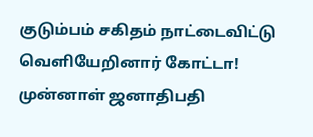குடும்பம் சகிதம் நாட்டைவிட்டு வெளியேறினார் கோட்டா!
முன்னாள் ஜனாதிபதி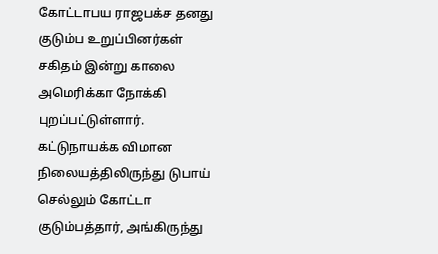கோட்டாபய ராஜபக்ச தனது குடும்ப உறுப்பினர்கள் சகிதம் இன்று காலை அமெரிக்கா நோக்கி புறப்பட்டுள்ளார்.
கட்டுநாயக்க விமான நிலையத்திலிருந்து டுபாய் செல்லும் கோட்டா குடும்பத்தார், அங்கிருந்து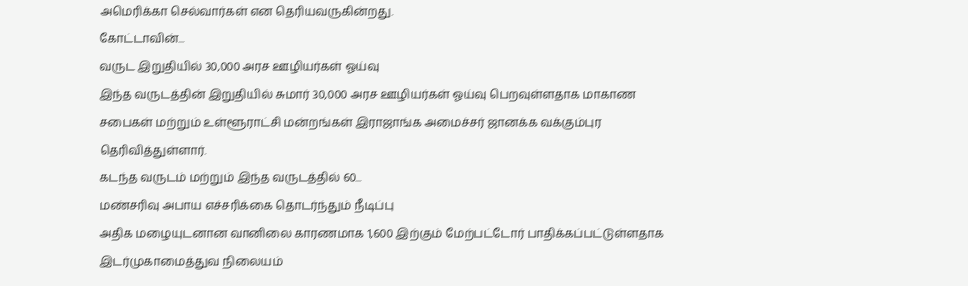அமெரிக்கா செல்வார்கள் என தெரியவருகின்றது.
கோட்டாவின்...
வருட இறுதியில் 30,000 அரச ஊழியர்கள் ஓய்வு
இந்த வருடத்தின் இறுதியில் சுமார் 30,000 அரச ஊழியர்கள் ஓய்வு பெறவுள்ளதாக மாகாண சபைகள் மற்றும் உள்ளூராட்சி மன்றங்கள் இராஜாங்க அமைச்சர் ஜானக்க வக்கும்புர தெரிவித்துள்ளார்.
கடந்த வருடம் மற்றும் இந்த வருடத்தில் 60...
மண்சரிவு அபாய எச்சரிக்கை தொடர்ந்தும் நீடிப்பு
அதிக மழையுடனான வானிலை காரணமாக 1,600 இற்கும் மேற்பட்டோர் பாதிக்கப்பட்டுள்ளதாக இடர்முகாமைத்துவ நிலையம்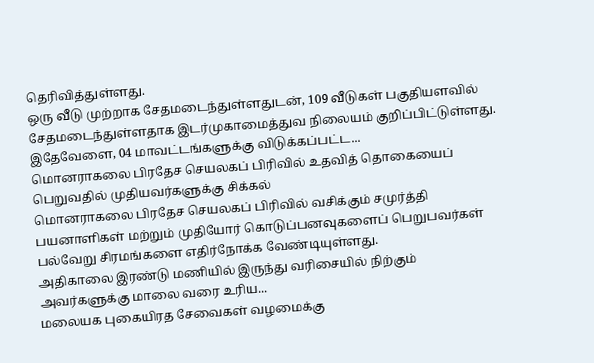தெரிவித்துள்ளது.
ஒரு வீடு முற்றாக சேதமடைந்துள்ளதுடன், 109 வீடுகள் பகுதியளவில் சேதமடைந்துள்ளதாக இடர்முகாமைத்துவ நிலையம் குறிப்பிட்டுள்ளது.
இதேவேளை, 04 மாவட்டங்களுக்கு விடுக்கப்பட்ட...
மொனராகலை பிரதேச செயலகப் பிரிவில் உதவித் தொகையைப் பெறுவதில் முதியவர்களுக்கு சிக்கல்
மொனராகலை பிரதேச செயலகப் பிரிவில் வசிக்கும் சமுர்த்தி பயனாளிகள் மற்றும் முதியோர் கொடுப்பனவுகளைப் பெறுபவர்கள் பல்வேறு சிரமங்களை எதிர்நோக்க வேண்டியுள்ளது.
அதிகாலை இரண்டு மணியில் இருந்து வரிசையில் நிற்கும் அவர்களுக்கு மாலை வரை உரிய...
மலையக புகையிரத சேவைகள் வழமைக்கு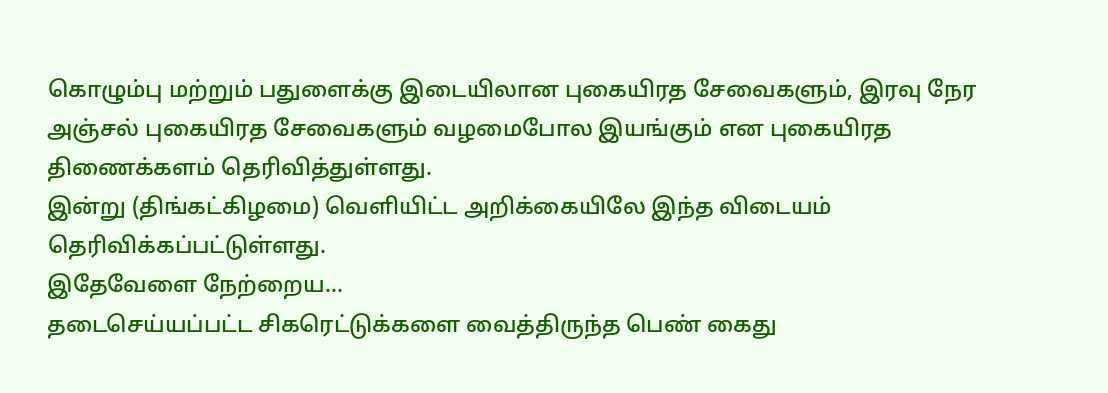கொழும்பு மற்றும் பதுளைக்கு இடையிலான புகையிரத சேவைகளும், இரவு நேர அஞ்சல் புகையிரத சேவைகளும் வழமைபோல இயங்கும் என புகையிரத திணைக்களம் தெரிவித்துள்ளது.
இன்று (திங்கட்கிழமை) வெளியிட்ட அறிக்கையிலே இந்த விடையம் தெரிவிக்கப்பட்டுள்ளது.
இதேவேளை நேற்றைய...
தடைசெய்யப்பட்ட சிகரெட்டுக்களை வைத்திருந்த பெண் கைது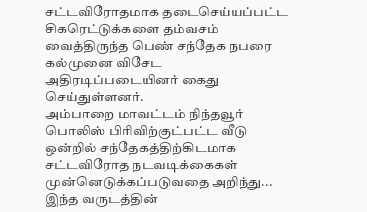சட்டவிரோதமாக தடைசெய்யப்பட்ட சிகரெட்டுக்களை தம்வசம் வைத்திருந்த பெண் சந்தேக நபரை கல்முனை விசேட அதிரடிப்படையினர் கைது செய்துள்ளனர்.
அம்பாறை மாவட்டம் நிந்தவூர் பொலிஸ் பிரிவிற்குட்பட்ட வீடு ஒன்றில் சந்தேகத்திற்கிடமாக சட்டவிரோத நடவடிக்கைகள் முன்னெடுக்கப்படுவதை அறிந்து...
இந்த வருடத்தின்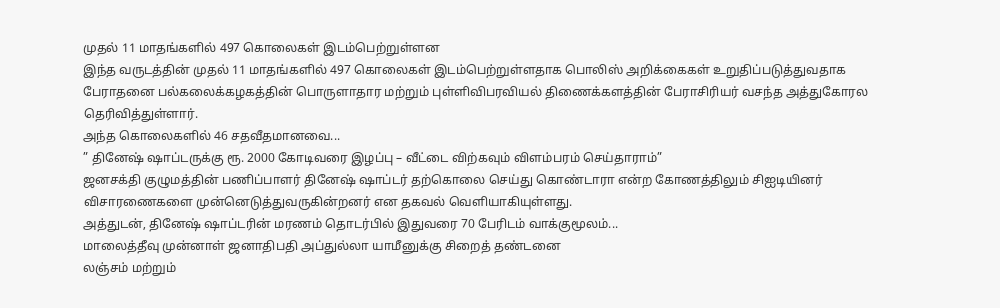முதல் 11 மாதங்களில் 497 கொலைகள் இடம்பெற்றுள்ளன
இந்த வருடத்தின் முதல் 11 மாதங்களில் 497 கொலைகள் இடம்பெற்றுள்ளதாக பொலிஸ் அறிக்கைகள் உறுதிப்படுத்துவதாக பேராதனை பல்கலைக்கழகத்தின் பொருளாதார மற்றும் புள்ளிவிபரவியல் திணைக்களத்தின் பேராசிரியர் வசந்த அத்துகோரல தெரிவித்துள்ளார்.
அந்த கொலைகளில் 46 சதவீதமானவை...
” தினேஷ் ஷாப்டருக்கு ரூ. 2000 கோடிவரை இழப்பு – வீட்டை விற்கவும் விளம்பரம் செய்தாராம்”
ஜனசக்தி குழுமத்தின் பணிப்பாளர் தினேஷ் ஷாப்டர் தற்கொலை செய்து கொண்டாரா என்ற கோணத்திலும் சிஐடியினர் விசாரணைகளை முன்னெடுத்துவருகின்றனர் என தகவல் வெளியாகியுள்ளது.
அத்துடன், தினேஷ் ஷாப்டரின் மரணம் தொடர்பில் இதுவரை 70 பேரிடம் வாக்குமூலம்...
மாலைத்தீவு முன்னாள் ஜனாதிபதி அப்துல்லா யாமீனுக்கு சிறைத் தண்டனை
லஞ்சம் மற்றும்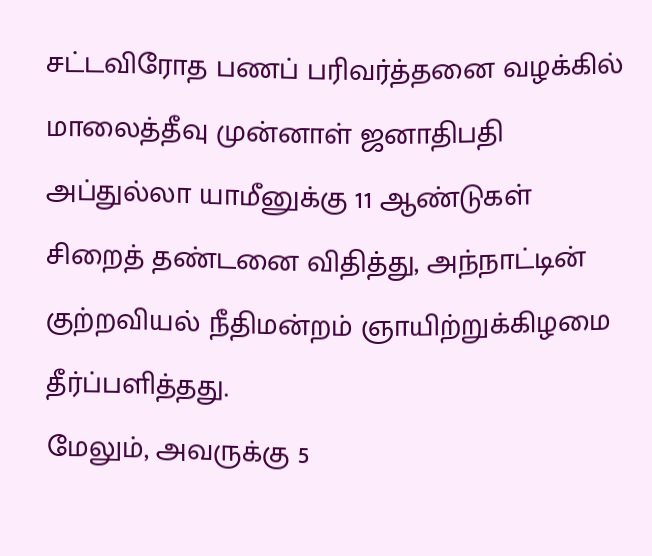சட்டவிரோத பணப் பரிவர்த்தனை வழக்கில் மாலைத்தீவு முன்னாள் ஜனாதிபதி அப்துல்லா யாமீனுக்கு 11 ஆண்டுகள் சிறைத் தண்டனை விதித்து, அந்நாட்டின் குற்றவியல் நீதிமன்றம் ஞாயிற்றுக்கிழமை தீர்ப்பளித்தது.
மேலும், அவருக்கு 5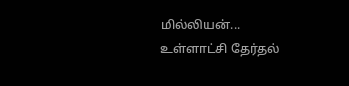மில்லியன்...
உள்ளாட்சி தேர்தல்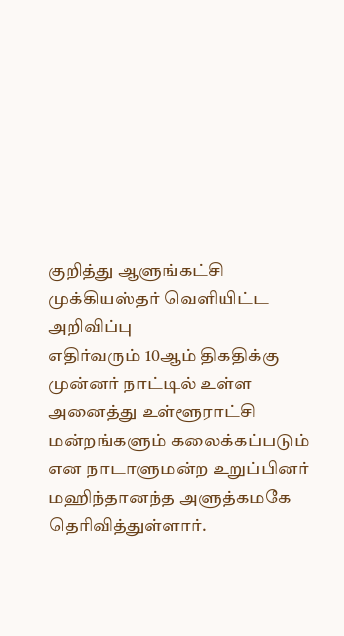குறித்து ஆளுங்கட்சி முக்கியஸ்தர் வெளியிட்ட அறிவிப்பு
எதிர்வரும் 10ஆம் திகதிக்கு முன்னர் நாட்டில் உள்ள அனைத்து உள்ளூராட்சி மன்றங்களும் கலைக்கப்படும் என நாடாளுமன்ற உறுப்பினர் மஹிந்தானந்த அளுத்கமகே தெரிவித்துள்ளார்.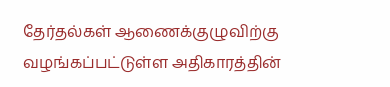தேர்தல்கள் ஆணைக்குழுவிற்கு வழங்கப்பட்டுள்ள அதிகாரத்தின்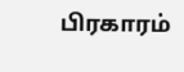பிரகாரம்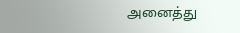அனைத்து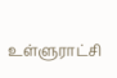உள்ளுராட்சி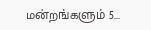மன்றங்களும் 5...